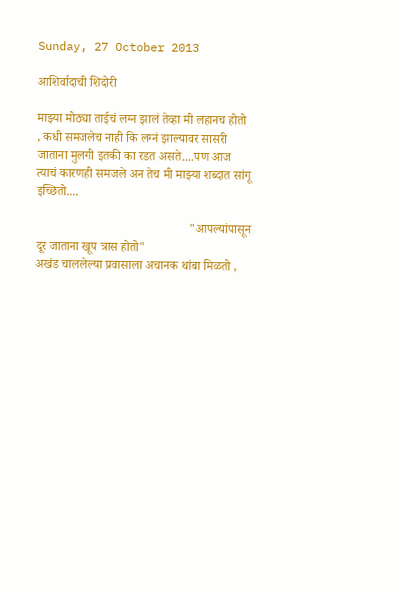Sunday, 27 October 2013

आशिर्वादाची शिदोरी

माझ्या मोठ्या ताईचं लग्न झालं तेव्हा मी लहानच होतो , कधी समजलेच नाही कि लग्नं झाल्यावर सासरी जाताना मुलगी इतकी का रडत असते....पण आज त्याचं कारणही समजले अन तेच मी माझ्या शब्दात सांगू इच्छितो....

                                                 "आपल्यांपासून दूर जाताना खूप त्रास होतो"
अखंड चाललेल्या प्रवासाला अचानक थांबा मिळतो ,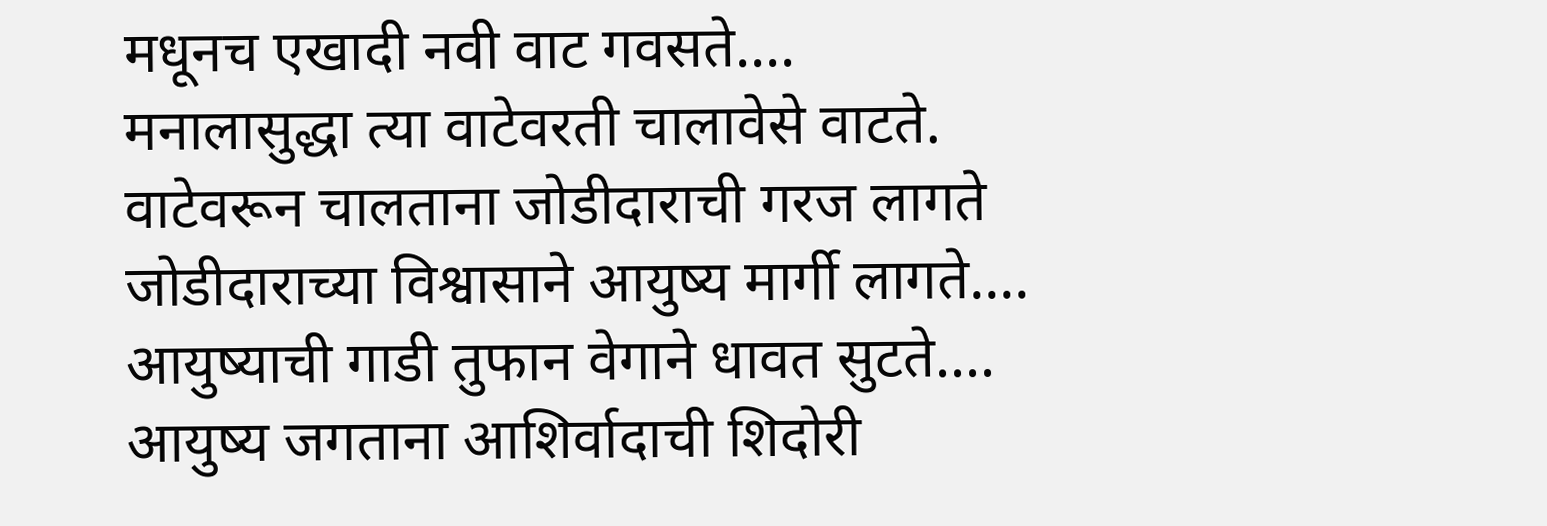मधूनच एखादी नवी वाट गवसते....
मनालासुद्धा त्या वाटेवरती चालावेसे वाटते.
वाटेवरून चालताना जोडीदाराची गरज लागते
जोडीदाराच्या विश्वासाने आयुष्य मार्गी लागते....
आयुष्याची गाडी तुफान वेगाने धावत सुटते....
आयुष्य जगताना आशिर्वादाची शिदोरी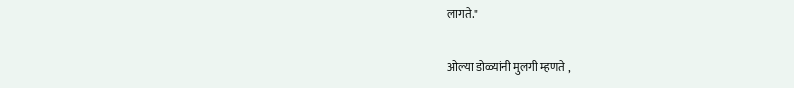लागते."

ओल्या डोळ्यांनी मुलगी म्हणते ,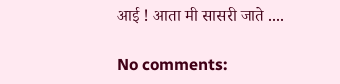आई ! आता मी सासरी जाते ....

No comments: